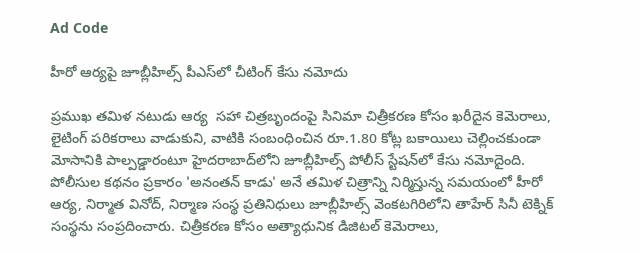Ad Code

హీరో ఆర్యపై జూబ్లీహిల్స్ పీఎస్‌లో చీటింగ్ కేసు నమోదు

ప్రముఖ తమిళ నటుడు ఆర్య  సహా చిత్రబృందంపై సినిమా చిత్రీకరణ కోసం ఖరీదైన కెమెరాలు, లైటింగ్ పరికరాలు వాడుకుని, వాటికి సంబంధించిన రూ.1.80 కోట్ల బకాయిలు చెల్లించకుండా మోసానికి పాల్పడ్డారంటూ హైదరాబాద్‌లోని జూబ్లీహిల్స్‌ పోలీస్ స్టేషన్‌లో కేసు నమోదైంది. పోలీసుల కథనం ప్రకారం 'అనంతన్‌ కాడు' అనే తమిళ చిత్రాన్ని నిర్మిస్తున్న సమయంలో హీరో ఆర్య, నిర్మాత వినోద్, నిర్మాణ సంస్థ ప్రతినిధులు జూబ్లీహిల్స్‌ వెంకటగిరిలోని తాహేర్‌ సినీ టెక్నిక్‌ సంస్థను సంప్రదించారు. చిత్రీకరణ కోసం అత్యాధునిక డిజిటల్‌ కెమెరాలు,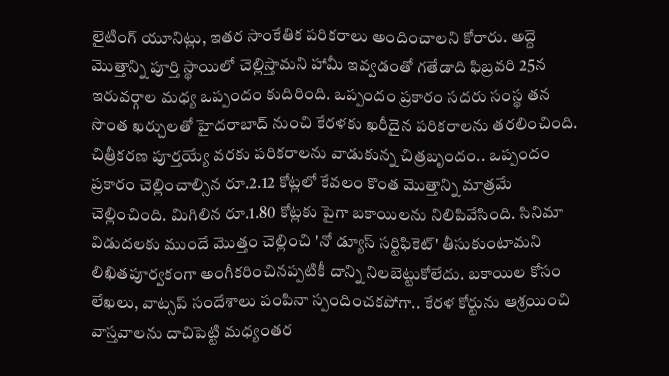లైటింగ్‌ యూనిట్లు, ఇతర సాంకేతిక పరికరాలు అందించాలని కోరారు. అద్దె మొత్తాన్ని పూర్తి స్థాయిలో చెల్లిస్తామని హామీ ఇవ్వడంతో గతేడాది ఫిబ్రవరి 25న ఇరువర్గాల మధ్య ఒప్పందం కుదిరింది. ఒప్పందం ప్రకారం సదరు సంస్థ తన సొంత ఖర్చులతో హైదరాబాద్‌ నుంచి కేరళకు ఖరీదైన పరికరాలను తరలించింది. చిత్రీకరణ పూర్తయ్యే వరకు పరికరాలను వాడుకున్న చిత్రబృందం.. ఒప్పందం ప్రకారం చెల్లించాల్సిన రూ.2.12 కోట్లలో కేవలం కొంత మొత్తాన్ని మాత్రమే చెల్లించింది. మిగిలిన రూ.1.80 కోట్లకు పైగా బకాయిలను నిలిపివేసింది. సినిమా విడుదలకు ముందే మొత్తం చెల్లించి 'నో డ్యూస్‌ సర్టిఫికెట్‌' తీసుకుంటామని లిఖితపూర్వకంగా అంగీకరించినప్పటికీ దాన్ని నిలబెట్టుకోలేదు. బకాయిల కోసం లేఖలు, వాట్సప్‌ సందేశాలు పంపినా స్పందించకపోగా.. కేరళ కోర్టును ఆశ్రయించి వాస్తవాలను దాచిపెట్టి మధ్యంతర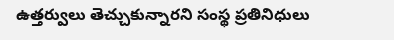ఉత్తర్వులు తెచ్చుకున్నారని సంస్థ ప్రతినిధులు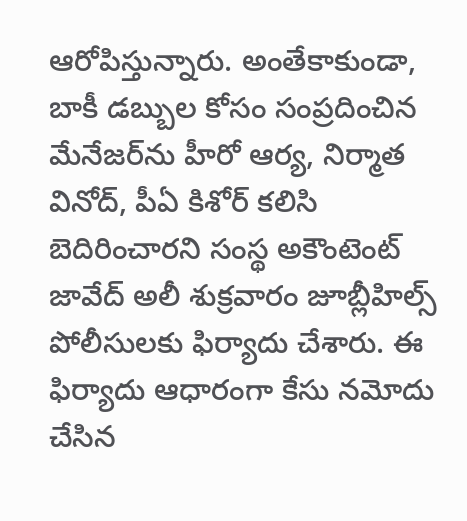ఆరోపిస్తున్నారు. అంతేకాకుండా, బాకీ డబ్బుల కోసం సంప్రదించిన మేనేజర్‌ను హీరో ఆర్య, నిర్మాత వినోద్, పీఏ కిశోర్ కలిసి బెదిరించారని సంస్థ అకౌంటెంట్‌ జావేద్‌ అలీ శుక్రవారం జూబ్లీహిల్స్‌ పోలీసులకు ఫిర్యాదు చేశారు. ఈ ఫిర్యాదు ఆధారంగా కేసు నమోదు చేసిన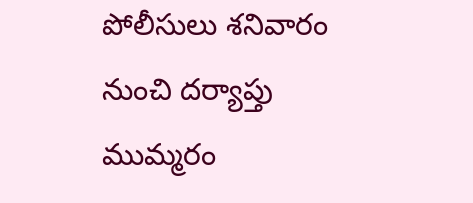పోలీసులు శనివారం నుంచి దర్యాప్తు ముమ్మరం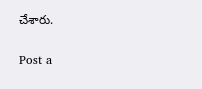చేశారు.

Post a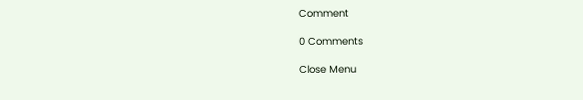Comment

0 Comments

Close Menu